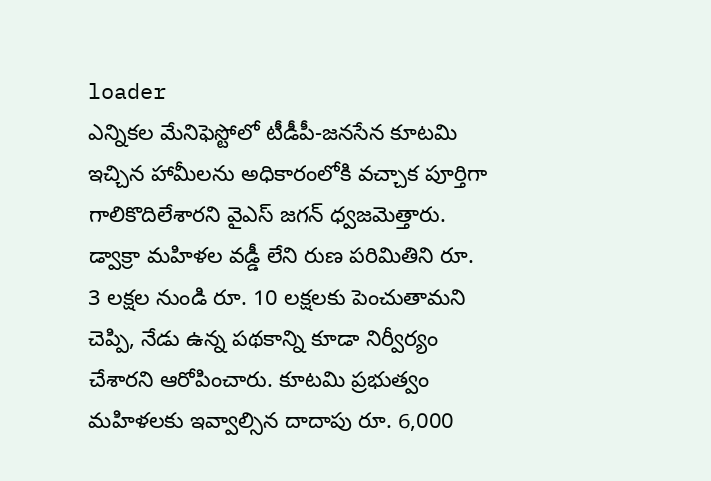loader
ఎన్నికల మేనిఫెస్టోలో టీడీపీ-జనసేన కూటమి ఇచ్చిన హామీలను అధికారంలోకి వచ్చాక పూర్తిగా గాలికొదిలేశారని వైఎస్ జగన్ ధ్వజమెత్తారు. డ్వాక్రా మహిళల వడ్డీ లేని రుణ పరిమితిని రూ. 3 లక్షల నుండి రూ. 10 లక్షలకు పెంచుతామని చెప్పి, నేడు ఉన్న పథకాన్ని కూడా నిర్వీర్యం చేశారని ఆరోపించారు. కూటమి ప్రభుత్వం మహిళలకు ఇవ్వాల్సిన దాదాపు రూ. 6,000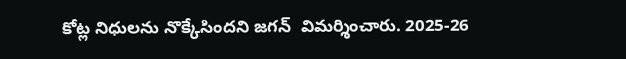కోట్ల నిధులను నొక్కేసిందని జగన్  విమర్శించారు. 2025-26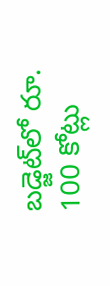బడ్జెట్‌లో రూ. 100 కోట్లు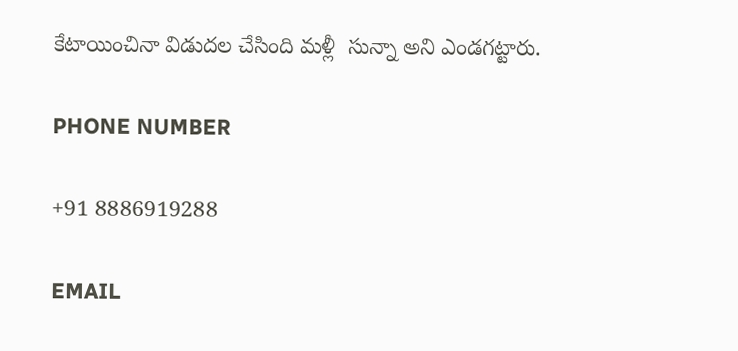కేటాయించినా విడుదల చేసింది మళ్లీ  సున్నా అని ఎండగట్టారు.

PHONE NUMBER

+91 8886919288

EMAIL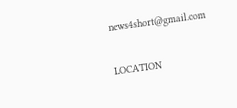news4short@gmail.com

LOCATION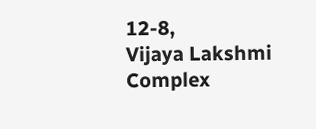12-8,
Vijaya Lakshmi Complex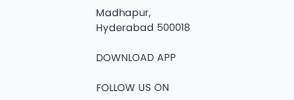Madhapur,
Hyderabad 500018

DOWNLOAD APP

FOLLOW US ON